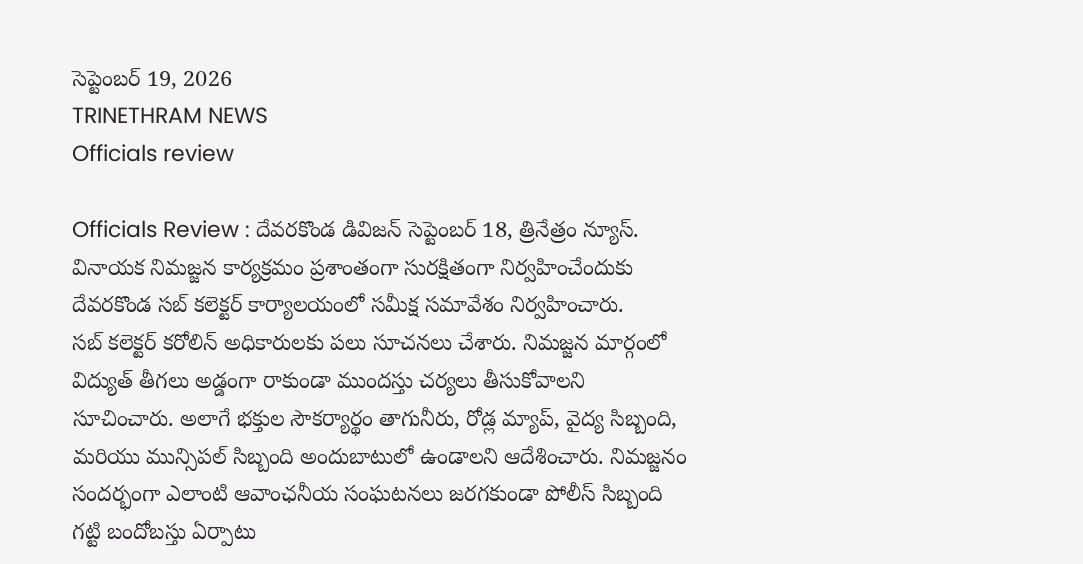సెప్టెంబర్ 19, 2026
TRINETHRAM NEWS
Officials review

Officials Review : దేవరకొండ డివిజన్ సెప్టెంబర్ 18, త్రినేత్రం న్యూస్. వినాయక నిమజ్జన కార్యక్రమం ప్రశాంతంగా సురక్షితంగా నిర్వహించేందుకు దేవరకొండ సబ్ కలెక్టర్ కార్యాలయంలో సమీక్ష సమావేశం నిర్వహించారు.
సబ్ కలెక్టర్ కరోలిన్ అధికారులకు పలు సూచనలు చేశారు. నిమజ్జన మార్గంలో విద్యుత్ తీగలు అడ్డంగా రాకుండా ముందస్తు చర్యలు తీసుకోవాలని సూచించారు. అలాగే భక్తుల సౌకర్యార్థం తాగునీరు, రోడ్ల మ్యాప్, వైద్య సిబ్బంది, మరియు మున్సిపల్ సిబ్బంది అందుబాటులో ఉండాలని ఆదేశించారు. నిమజ్జనం సందర్భంగా ఎలాంటి ఆవాంఛనీయ సంఘటనలు జరగకుండా పోలీస్ సిబ్బంది గట్టి బందోబస్తు ఏర్పాటు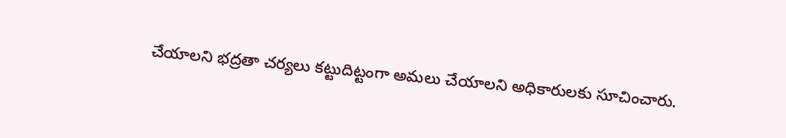చేయాలని భద్రతా చర్యలు కట్టుదిట్టంగా అమలు చేయాలని అధికారులకు సూచించారు.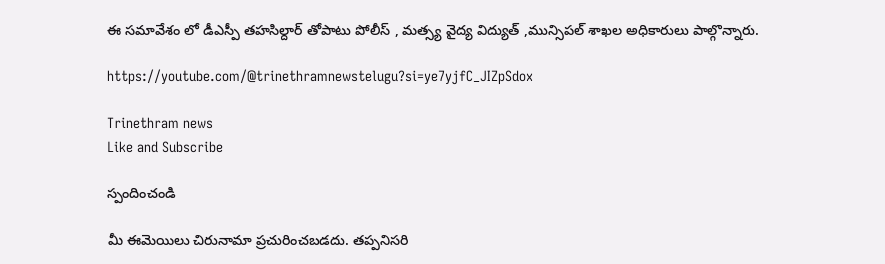ఈ సమావేశం లో డీఎస్పీ తహసిల్దార్ తోపాటు పోలీస్ , మత్స్య వైద్య విద్యుత్ ,మున్సిపల్ శాఖల అధికారులు పాల్గొన్నారు.

https://youtube.com/@trinethramnewstelugu?si=ye7yjfC_JIZpSdox

Trinethram news
Like and Subscribe

స్పందించండి

మీ ఈమెయిలు చిరునామా ప్రచురించబడదు. తప్పనిసరి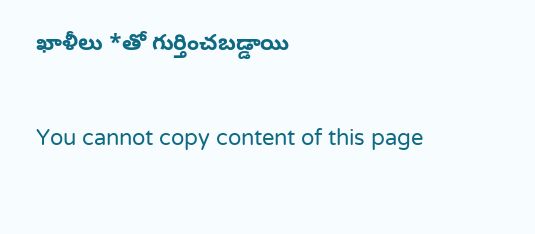ఖాళీలు *తో గుర్తించబడ్డాయి

You cannot copy content of this page